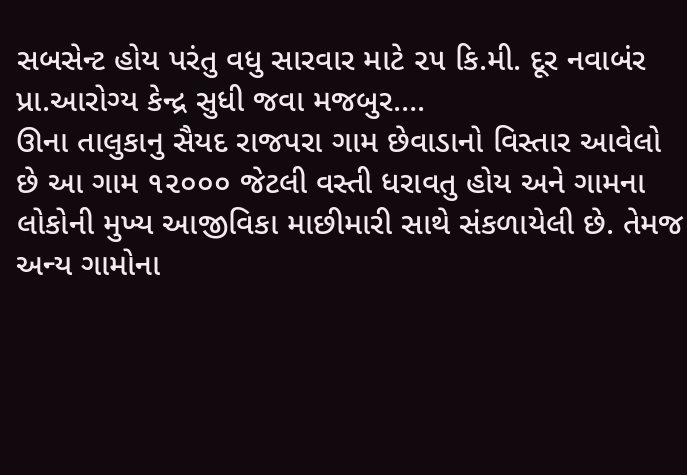સબસેન્ટ હોય પરંતુ વધુ સારવાર માટે ૨૫ કિ.મી. દૂર નવાબંર પ્રા.આરોગ્ય કેન્દ્ર સુધી જવા મજબુર….
ઊના તાલુકાનુ સૈયદ રાજપરા ગામ છેવાડાનો વિસ્તાર આવેલો છે આ ગામ ૧૨૦૦૦ જેટલી વસ્તી ધરાવતુ હોય અને ગામના
લોકોની મુખ્ય આજીવિકા માછીમારી સાથે સંકળાયેલી છે. તેમજ અન્ય ગામોના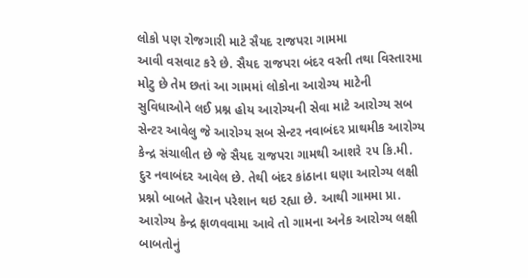લોકો પણ રોજગારી માટે સૈયદ રાજપરા ગામમા
આવી વસવાટ કરે છે. સૈયદ રાજપરા બંદર વસ્તી તથા વિસ્તારમા મોટુ છે તેમ છતાં આ ગામમાં લોકોના આરોગ્ય માટેની
સુવિધાઓને લઈ પ્રશ્ન હોય આરોગ્યની સેવા માટે આરોગ્ય સબ સેન્ટર આવેલુ જે આરોગ્ય સબ સેન્ટર નવાબંદર પ્રાથમીક આરોગ્ય
કેન્દ્ર સંચાલીત છે જે સૈયદ રાજપરા ગામથી આશરે ૨૫ કિ.મી. દુર નવાબંદર આવેલ છે. તેથી બંદર કાંઠાના ઘણા આરોગ્ય લક્ષી
પ્રશ્નો બાબતે હેરાન પરેશાન થઇ રહ્યા છે. આથી ગામમા પ્રા. આરોગ્ય કેન્દ્ર ફાળવવામા આવે તો ગામના અનેક આરોગ્ય લક્ષી
બાબતોનું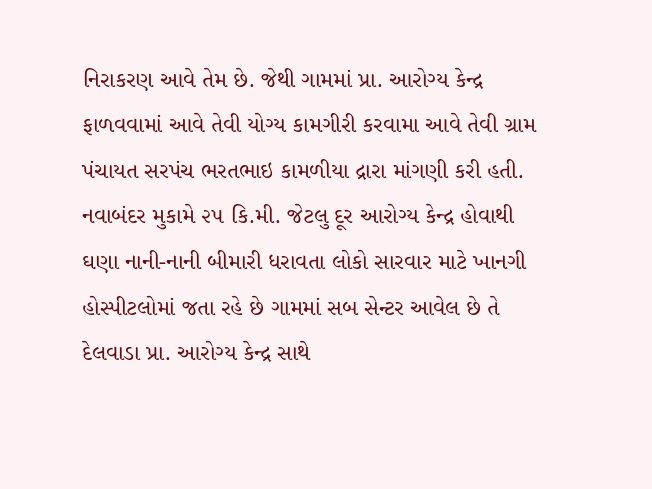નિરાકરણ આવે તેમ છે. જેથી ગામમાં પ્રા. આરોગ્ય કેન્દ્ર ફાળવવામાં આવે તેવી યોગ્ય કામગીરી કરવામા આવે તેવી ગ્રામ
પંચાયત સરપંચ ભરતભાઇ કામળીયા દ્રારા માંગણી કરી હતી.
નવાબંદર મુકામે ૨૫ કિ.મી. જેટલુ દૂર આરોગ્ય કેન્દ્ર હોવાથી ઘણા નાની-નાની બીમારી ધરાવતા લોકો સારવાર માટે ખાનગી
હોસ્પીટલોમાં જતા રહે છે ગામમાં સબ સેન્ટર આવેલ છે તે દેલવાડા પ્રા. આરોગ્ય કેન્દ્ર સાથે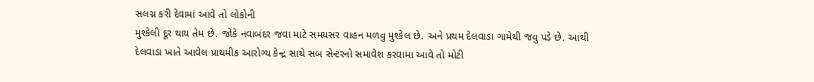સલગ્ન કરી દેવામાં આવે તો લોકોની
મુશ્કેલી દૂર થાય તેમ છે. જોકે નવાબંદર જવા માટે સમયસર વાહન મળવુ મુશ્કેલ છે. અને પ્રથમ દેલવાડા ગામેથી જવુ પડે છે. આથી
દેલવાડા ખાતે આવેલ પ્રાથમીક આરોગ્ય કેન્દ્ર સાથે સબ સેન્ટરનો સમાવેશ કરવામા આવે તો મોટી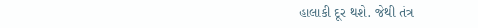હાલાકી દૂર થશે. જેથી તંત્ર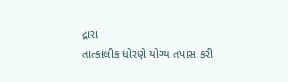દ્રારા
તાત્કાલીક ધોરણે યોગ્ય તપાસ કરી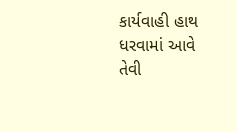કાર્યવાહી હાથ ધરવામાં આવે તેવી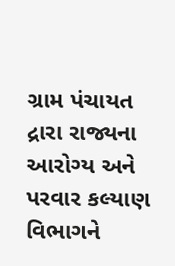ગ્રામ પંચાયત દ્રારા રાજ્યના આરોગ્ય અને પરવાર કલ્યાણ
વિભાગને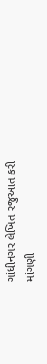ગાંધીનગર લેખિત રજુઆત કરી માંગણી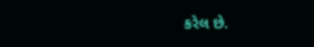કરેલ છે.